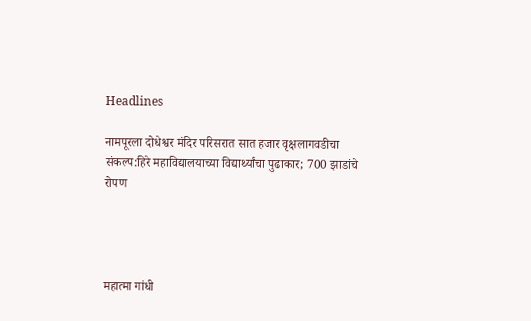Headlines

नामपूरला दोधेश्वर मंदिर परिसरात सात हजार वृक्षलागवडीचा संकल्प:हिरे महाविद्यालयाच्या विद्यार्थ्यांचा पुढाकार; 700 झाडांचे रोपण




महात्मा गांधी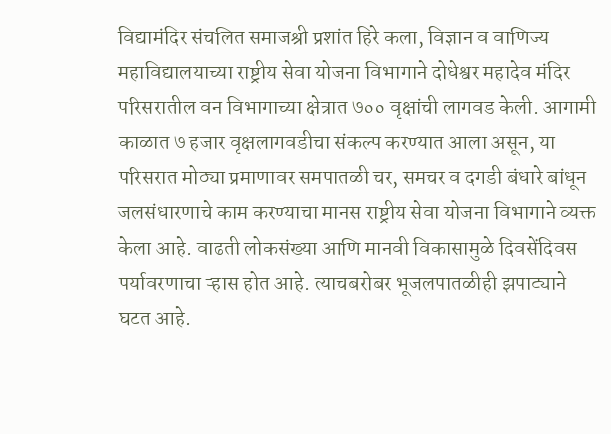विद्यामंदिर संचलित समाजश्री प्रशांत हिरे कला, विज्ञान व वाणिज्य महाविद्यालयाच्या राष्ट्रीय सेवा योजना विभागाने दोधेश्वर महादेव मंदिर परिसरातील वन विभागाच्या क्षेत्रात ७०० वृक्षांची लागवड केली. आगामी काळात ७ हजार वृक्षलागवडीचा संकल्प करण्यात आला असून, या परिसरात मोठ्या प्रमाणावर समपातळी चर, समचर व दगडी बंधारे बांधून जलसंधारणाचे काम करण्याचा मानस राष्ट्रीय सेवा योजना विभागाने व्यक्त केला आहे. वाढती लोकसंख्या आणि मानवी विकासामुळे दिवसेंदिवस पर्यावरणाचा ऱ्हास होत आहे. त्याचबरोबर भूजलपातळीही झपाट्याने घटत आहे.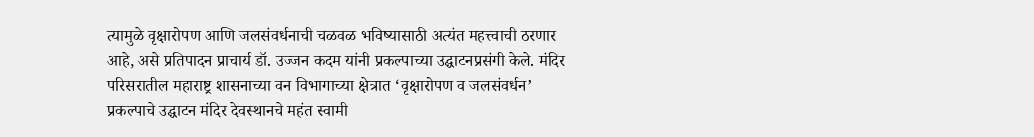त्यामुळे वृक्षारोपण आणि जलसंवर्धनाची चळवळ भविष्यासाठी अत्यंत महत्त्वाची ठरणार आहे, असे प्रतिपादन प्राचार्य डॉ. उज्जन कदम यांनी प्रकल्पाच्या उद्घाटनप्रसंगी केले. मंदिर परिसरातील महाराष्ट्र शासनाच्या वन विभागाच्या क्षेत्रात ‘वृक्षारोपण व जलसंवर्धन’ प्रकल्पाचे उद्घाटन मंदिर देवस्थानचे महंत स्वामी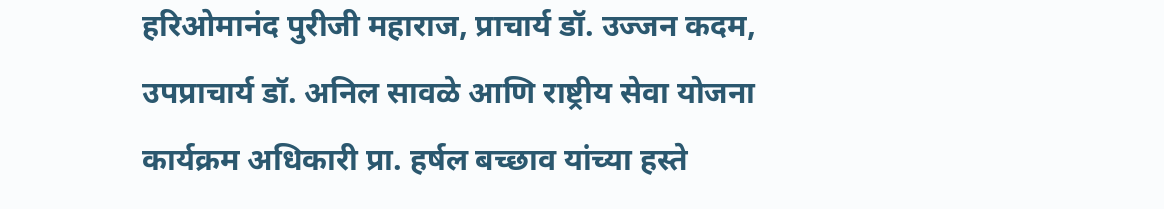हरिओमानंद पुरीजी महाराज, प्राचार्य डॉ. उज्जन कदम, उपप्राचार्य डॉ. अनिल सावळे आणि राष्ट्रीय सेवा योजना कार्यक्रम अधिकारी प्रा. हर्षल बच्छाव यांच्या हस्ते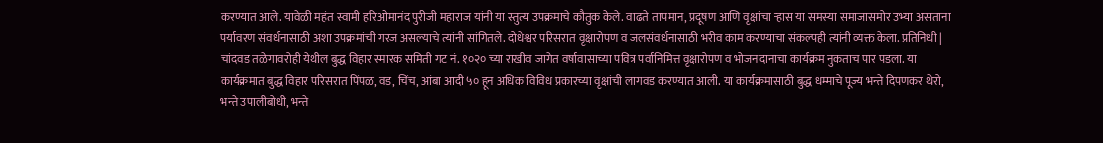करण्यात आले. यावेळी महंत स्वामी हरिओमानंद पुरीजी महाराज यांनी या स्तुत्य उपक्रमाचे कौतुक केले. वाढते तापमान, प्रदूषण आणि वृक्षांचा ऱ्हास या समस्या समाजासमोर उभ्या असताना पर्यावरण संवर्धनासाठी अशा उपक्रमांची गरज असल्याचे त्यांनी सांगितले. दोधेश्वर परिसरात वृक्षारोपण व जलसंवर्धनासाठी भरीव काम करण्याचा संकल्पही त्यांनी व्यक्त केला. प्रतिनिधी | चांदवड तळेगावरोही येथील बुद्ध विहार स्मारक समिती गट नं. १०२० च्या राखीव जागेत वर्षावासाच्या पवित्र पर्वानिमित्त वृक्षारोपण व भोजनदानाचा कार्यक्रम नुकताच पार पडला. या कार्यक्रमात बुद्ध विहार परिसरात पिंपळ, वड, चिंच, आंबा आदी ५० हून अधिक विविध प्रकारच्या वृक्षांची लागवड करण्यात आली. या कार्यक्रमासाठी बुद्ध धम्माचे पूज्य भन्ते दिपणकर थेरो, भन्ते उपालीबोधी, भन्ते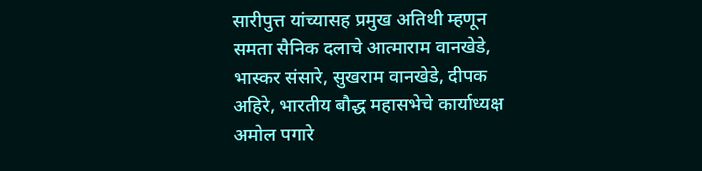सारीपुत्त यांच्यासह प्रमुख अतिथी म्हणून समता सैनिक दलाचे आत्माराम वानखेडे, भास्कर संसारे, सुखराम वानखेडे, दीपक अहिरे, भारतीय बौद्ध महासभेचे कार्याध्यक्ष अमोल पगारे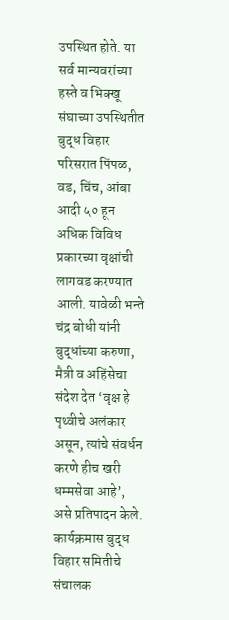उपस्थित होते. या सर्व मान्यवरांच्या हस्ते व भिक्खू संघाच्या उपस्थितीत बुद्ध विहार परिसरात पिंपळ, वड, चिंच, आंबा आदी ५० हून अधिक विविध प्रकारच्या वृक्षांची लागवड करण्यात आली. यावेळी भन्ते चंद्र बोधी यांनी बुद्धांच्या करुणा, मैत्री व अहिंसेचा संदेश देत ‘वृक्ष हे पृथ्वीचे अलंकार असून, त्यांचे संवर्धन करणे हीच खरी धम्मसेवा आहे’, असे प्रतिपादन केले. कार्यक्रमास बुद्ध विहार समितीचे संचालक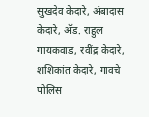सुखदेव केदारे, अंबादास केदारे, अ‍ॅड. राहुल गायकवाड, रवींद्र केदारे, शशिकांत केदारे, गावचे पोलिस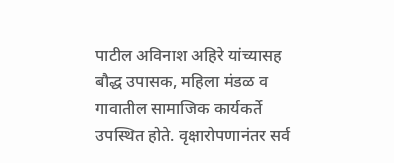पाटील अविनाश अहिरे यांच्यासह बौद्ध उपासक, महिला मंडळ व गावातील सामाजिक कार्यकर्ते उपस्थित होते. वृक्षारोपणानंतर सर्व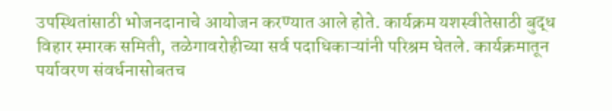उपस्थितांसाठी भोजनदानाचे आयोजन करण्यात आले होते. कार्यक्रम यशस्वीतेसाठी बुद्ध विहार स्मारक समिती, तळेगावरोहीच्या सर्व पदाधिकाऱ्यांनी परिश्रम घेतले. कार्यक्रमातून पर्यावरण संवर्धनासोबतच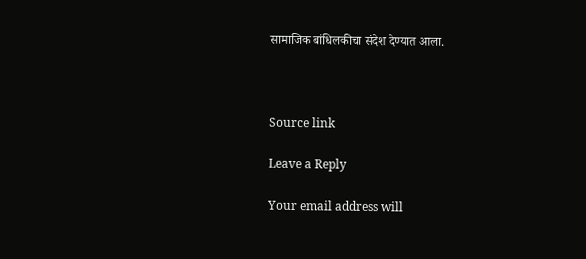सामाजिक बांधिलकीचा संदेश देण्यात आला.



Source link

Leave a Reply

Your email address will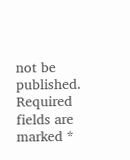not be published. Required fields are marked *